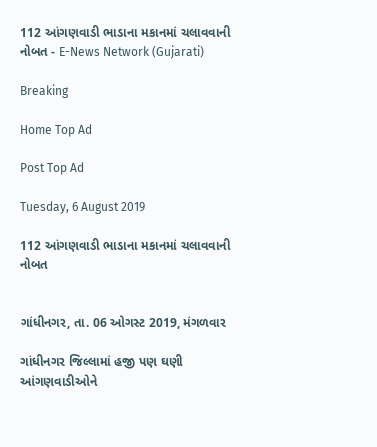112 આંગણવાડી ભાડાના મકાનમાં ચલાવવાની નોબત - E-News Network (Gujarati)

Breaking

Home Top Ad

Post Top Ad

Tuesday, 6 August 2019

112 આંગણવાડી ભાડાના મકાનમાં ચલાવવાની નોબત


ગાંધીનગર, તા. 06 ઓગસ્ટ 2019, મંગળવાર

ગાંધીનગર જિલ્લામાં હજી પણ ઘણી આંગણવાડીઓને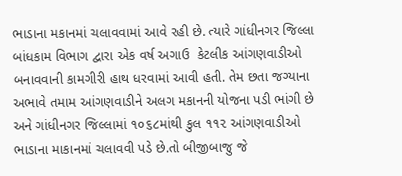ભાડાના મકાનમાં ચલાવવામાં આવે રહી છે. ત્યારે ગાંધીનગર જિલ્લા બાંધકામ વિભાગ દ્વારા એક વર્ષ અગાઉ  કેટલીક આંગણવાડીઓ બનાવવાની કામગીરી હાથ ધરવામાં આવી હતી. તેમ છતા જગ્યાના અભાવે તમામ આંગણવાડીને અલગ મકાનની યોજના પડી ભાંગી છે અને ગાંધીનગર જિલ્લામાં ૧૦૬૮માંથી કુલ ૧૧૨ આંગણવાડીઓ ભાડાના માકાનમાં ચલાવવી પડે છે.તો બીજીબાજુ જે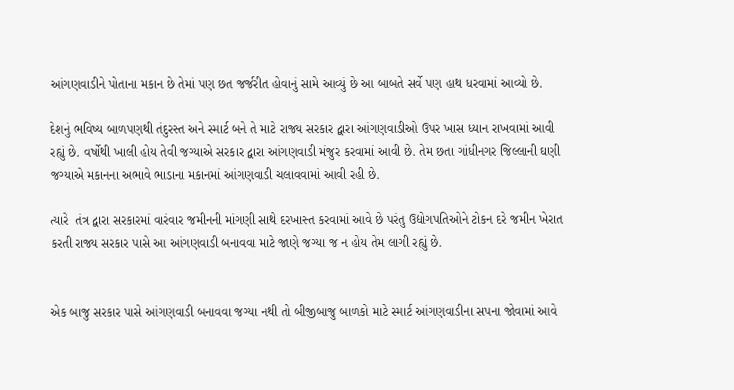આંગણવાડીને પોતાના મકાન છે તેમાં પણ છત જર્જરીત હોવાનું સામે આવ્યું છે આ બાબતે સર્વે પણ હાથ ધરવામાં આવ્યો છે.

દેશનું ભવિષ્ય બાળપણથી તંદુરસ્ત અને સ્માર્ટ બને તે માટે રાજ્ય સરકાર દ્વારા આંગણવાડીઓ ઉપર ખાસ ધ્યાન રાખવામાં આવી રહ્યું છે. વર્ષોથી ખાલી હોય તેવી જગ્યાએ સરકાર દ્વારા આંગણવાડી મંજુર કરવામાં આવી છે. તેમ છતા ગાંધીનગર જિલ્લાની ઘણી જગ્યાએ મકાનના અભાવે ભાડાના મકાનમાં આંગણવાડી ચલાવવામાં આવી રહી છે.

ત્યારે  તંત્ર દ્વારા સરકારમાં વારંવાર જમીનની માંગણી સાથે દરખાસ્ત કરવામાં આવે છે પરંતુ ઉદ્યોગપતિઓને ટોકન દરે જમીન ખેરાત કરતી રાજ્ય સરકાર પાસે આ આંગણવાડી બનાવવા માટે જાણે જગ્યા જ ન હોય તેમ લાગી રહ્યું છે.


એક બાજુ સરકાર પાસે આંગણવાડી બનાવવા જગ્યા નથી તો બીજીબાજુ બાળકો માટે સ્માર્ટ આંગણવાડીના સપના જોવામાં આવે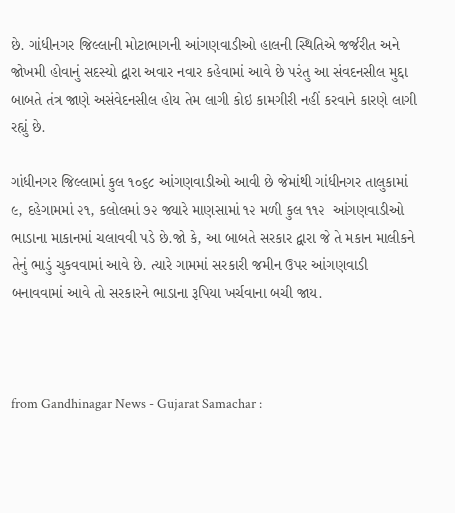છે. ગાંધીનગર જિલ્લાની મોટાભાગની આંગણવાડીઓ હાલની સ્થિતિએ જર્જરીત અને જોખમી હોવાનું સદસ્યો દ્વારા અવાર નવાર કહેવામાં આવે છે પરંતુ આ સંવદનસીલ મુદ્દા બાબતે તંત્ર જાણે અસંવેદનસીલ હોય તેમ લાગી કોઇ કામગીરી નહીં કરવાને કારણે લાગી રહ્યું છે.

ગાંધીનગર જિલ્લામાં કુલ ૧૦૬૮ આંગણવાડીઓ આવી છે જેમાંથી ગાંધીનગર તાલુકામાં ૯, દહેગામમાં ૨૧, કલોલમાં ૭૨ જ્યારે માણસામાં ૧૨ મળી કુલ ૧૧૨  આંગણવાડીઓ ભાડાના માકાનમાં ચલાવવી પડે છે.જો કે, આ બાબતે સરકાર દ્વારા જે તે મકાન માલીકને તેનું ભાડું ચુકવવામાં આવે છે. ત્યારે ગામમાં સરકારી જમીન ઉપર આંગણવાડી બનાવવામાં આવે તો સરકારને ભાડાના રૂપિયા ખર્ચવાના બચી જાય.



from Gandhinagar News - Gujarat Samachar :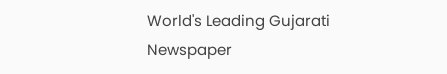World's Leading Gujarati Newspaper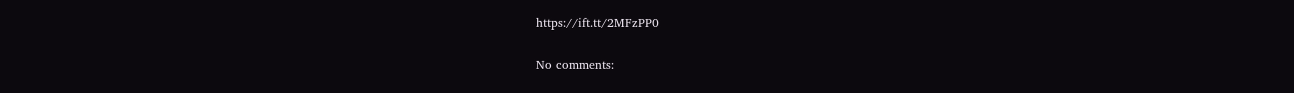https://ift.tt/2MFzPP0

No comments: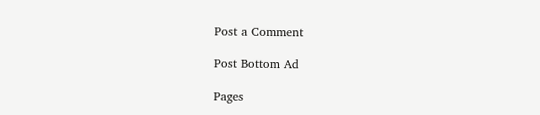Post a Comment

Post Bottom Ad

Pages